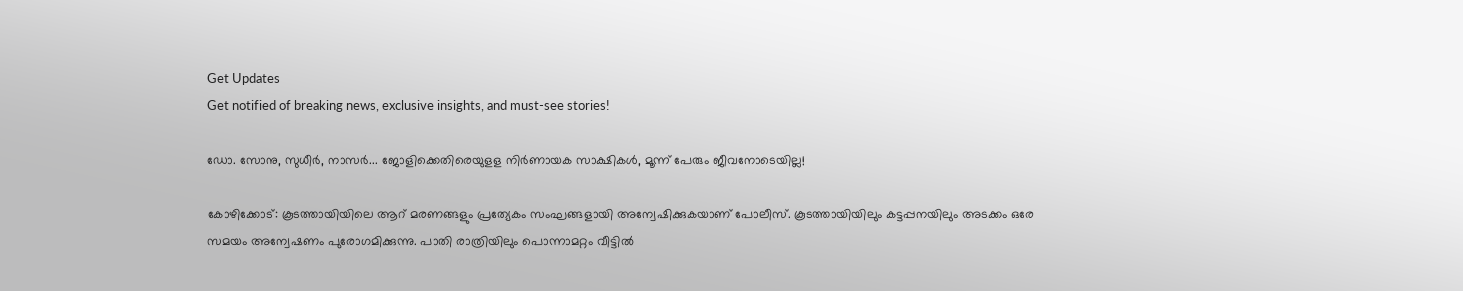Get Updates
Get notified of breaking news, exclusive insights, and must-see stories!

ഡോ. സോനു, സുധീർ, നാസർ... ജോളിക്കെതിരെയുളള നിർണായക സാക്ഷികൾ, മൂന്ന് പേരും ജീവനോടെയില്ല!

കോഴിക്കോട്: കൂടത്തായിയിലെ ആറ് മരണങ്ങളും പ്രത്യേകം സംഘങ്ങളായി അന്വേഷിക്കുകയാണ് പോലീസ്. കൂടത്തായിയിലും കട്ടപ്പനയിലും അടക്കം ഒരേ സമയം അന്വേഷണം പുരോഗമിക്കുന്നു. പാതി രാത്രിയിലും പൊന്നാമറ്റം വീട്ടില്‍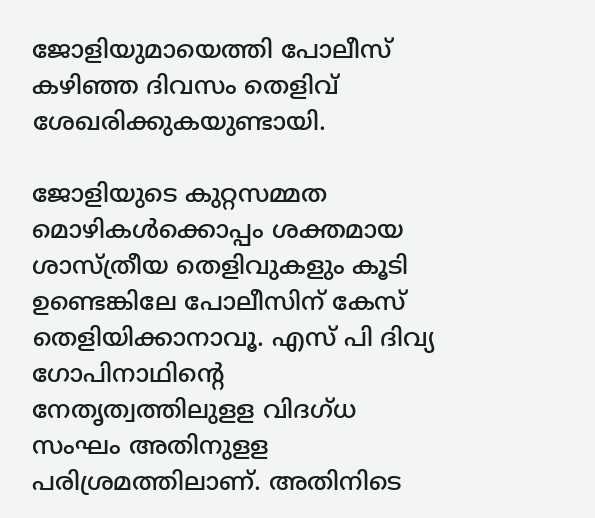ജോളിയുമായെത്തി പോലീസ് കഴിഞ്ഞ ദിവസം തെളിവ് ശേഖരിക്കുകയുണ്ടായി.

ജോളിയുടെ കുറ്റസമ്മത മൊഴികള്‍ക്കൊപ്പം ശക്തമായ ശാസ്ത്രീയ തെളിവുകളും കൂടി ഉണ്ടെങ്കിലേ പോലീസിന് കേസ് തെളിയിക്കാനാവൂ. എസ് പി ദിവ്യ ഗോപിനാഥിന്റെ നേതൃത്വത്തിലുളള വിദഗ്ധ സംഘം അതിനുളള പരിശ്രമത്തിലാണ്. അതിനിടെ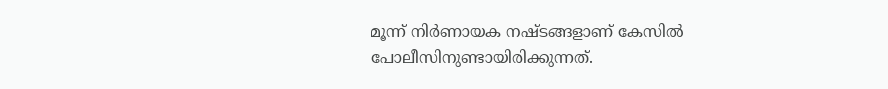മൂന്ന് നിര്‍ണായക നഷ്ടങ്ങളാണ് കേസില്‍ പോലീസിനുണ്ടായിരിക്കുന്നത്.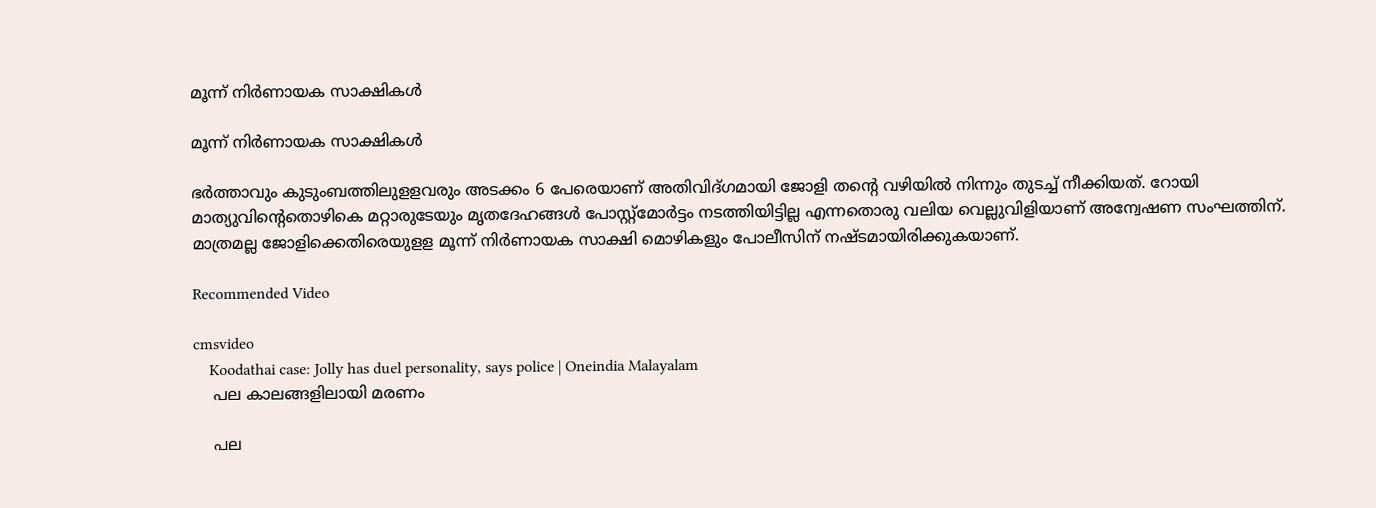മൂന്ന് നിർണായക സാക്ഷികൾ

മൂന്ന് നിർണായക സാക്ഷികൾ

ഭര്‍ത്താവും കുടുംബത്തിലുളളവരും അടക്കം 6 പേരെയാണ് അതിവിദ്ഗമായി ജോളി തന്റെ വഴിയില്‍ നിന്നും തുടച്ച് നീക്കിയത്. റോയി മാത്യുവിന്റെതൊഴികെ മറ്റാരുടേയും മൃതദേഹങ്ങള്‍ പോസ്റ്റ്‌മോര്‍ട്ടം നടത്തിയിട്ടില്ല എന്നതൊരു വലിയ വെല്ലുവിളിയാണ് അന്വേഷണ സംഘത്തിന്. മാത്രമല്ല ജോളിക്കെതിരെയുളള മൂന്ന് നിര്‍ണായക സാക്ഷി മൊഴികളും പോലീസിന് നഷ്ടമായിരിക്കുകയാണ്.

Recommended Video

cmsvideo
    Koodathai case: Jolly has duel personality, says police | Oneindia Malayalam
    പല കാലങ്ങളിലായി മരണം

    പല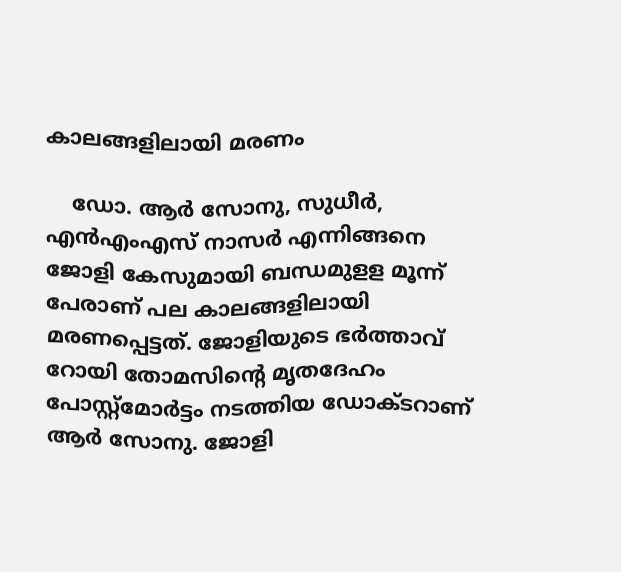കാലങ്ങളിലായി മരണം

    ഡോ. ആര്‍ സോനു, സുധീര്‍, എന്‍എംഎസ് നാസര്‍ എന്നിങ്ങനെ ജോളി കേസുമായി ബന്ധമുളള മൂന്ന് പേരാണ് പല കാലങ്ങളിലായി മരണപ്പെട്ടത്. ജോളിയുടെ ഭര്‍ത്താവ് റോയി തോമസിന്റെ മൃതദേഹം പോസ്റ്റ്‌മോര്‍ട്ടം നടത്തിയ ഡോക്ടറാണ് ആര്‍ സോനു. ജോളി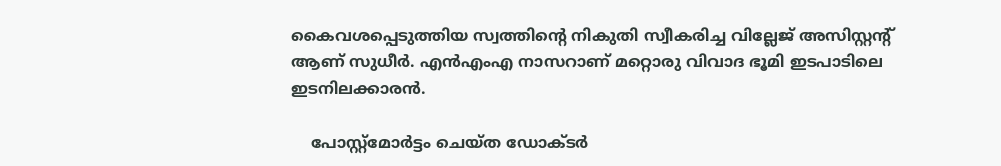കൈവശപ്പെടുത്തിയ സ്വത്തിന്റെ നികുതി സ്വീകരിച്ച വില്ലേജ് അസിസ്റ്റന്റ് ആണ് സുധീര്‍. എന്‍എംഎ നാസറാണ് മറ്റൊരു വിവാദ ഭൂമി ഇടപാടിലെ ഇടനിലക്കാരന്‍.

    പോസ്റ്റ്മോർട്ടം ചെയ്ത ഡോക്ടർ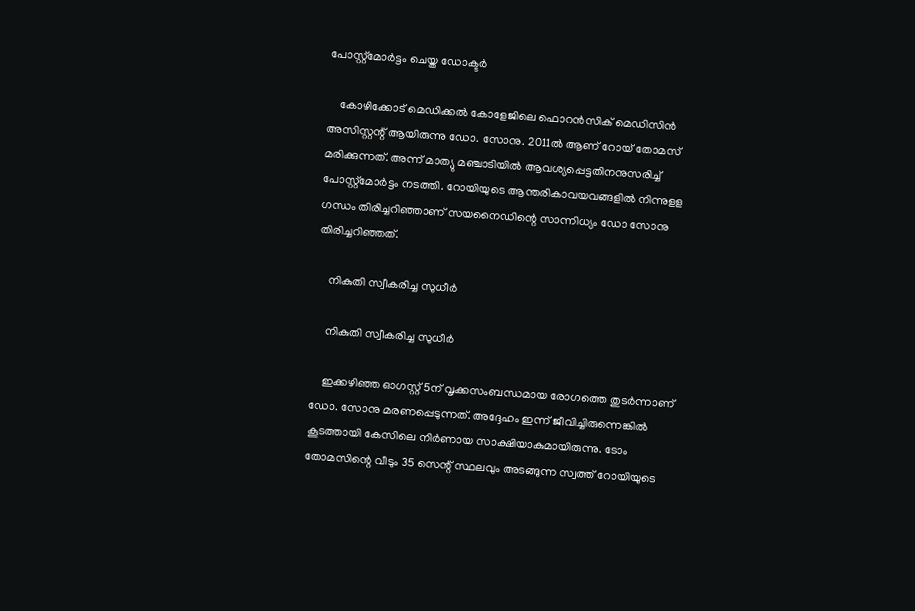പോസ്റ്റ്മോർട്ടം ചെയ്ത ഡോക്ടർ

    കോഴിക്കോട് മെഡിക്കല്‍ കോളേജിലെ ഫൊറന്‍സിക് മെഡിസിന്‍ അസിസ്റ്റന്റ് ആയിരുന്നു ഡോ. സോനു. 2011ല്‍ ആണ് റോയ് തോമസ് മരിക്കുന്നത്. അന്ന് മാത്യു മഞ്ചാടിയില്‍ ആവശ്യപ്പെട്ടതിനനുസരിച്ച് പോസ്റ്റ്‌മോര്‍ട്ടം നടത്തി. റോയിയുടെ ആന്തരികാവയവങ്ങളില്‍ നിന്നുളള ഗന്ധം തിരിച്ചറിഞ്ഞാണ് സയനൈഡിന്റെ സാന്നിധ്യം ഡോ സോനു തിരിച്ചറിഞ്ഞത്.

    നികുതി സ്വീകരിച്ച സുധീർ

    നികുതി സ്വീകരിച്ച സുധീർ

    ഇക്കഴിഞ്ഞ ഓഗസ്റ്റ് 5ന് വൃക്കസംബന്ധമായ രോഗത്തെ തുടര്‍ന്നാണ് ഡോ. സോനു മരണപ്പെടുന്നത്. അദ്ദേഹം ഇന്ന് ജീവിച്ചിരുന്നെങ്കില്‍ കൂടത്തായി കേസിലെ നിര്‍ണായ സാക്ഷിയാകുമായിരുന്നു. ടോം തോമസിന്റെ വീടും 35 സെന്റ് സ്ഥലവും അടങ്ങുന്ന സ്വത്ത് റോയിയുടെ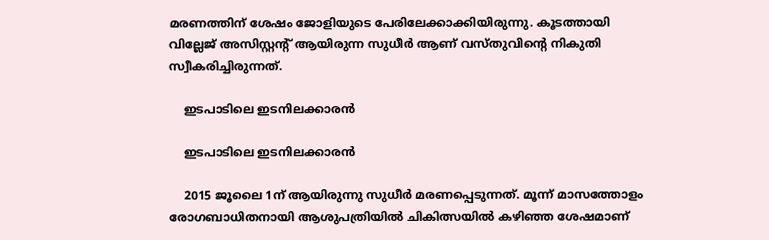മരണത്തിന് ശേഷം ജോളിയുടെ പേരിലേക്കാക്കിയിരുന്നു. കൂടത്തായി വില്ലേജ് അസിസ്റ്റന്റ് ആയിരുന്ന സുധീര്‍ ആണ് വസ്തുവിന്റെ നികുതി സ്വീകരിച്ചിരുന്നത്.

    ഇടപാടിലെ ഇടനിലക്കാരൻ

    ഇടപാടിലെ ഇടനിലക്കാരൻ

    2015 ജൂലൈ 1ന് ആയിരുന്നു സുധീര്‍ മരണപ്പെടുന്നത്. മൂന്ന് മാസത്തോളം രോഗബാധിതനായി ആശുപത്രിയില്‍ ചികിത്സയില്‍ കഴിഞ്ഞ ശേഷമാണ്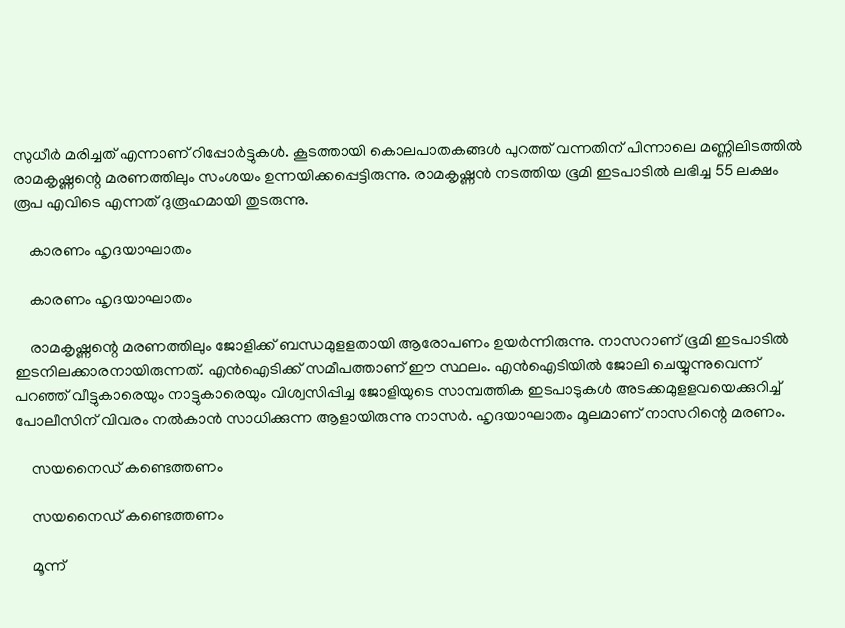സുധീര്‍ മരിച്ചത് എന്നാണ് റിപ്പോര്‍ട്ടുകള്‍. കൂടത്തായി കൊലപാതകങ്ങള്‍ പുറത്ത് വന്നതിന് പിന്നാലെ മണ്ണിലിടത്തില്‍ രാമകൃഷ്ണന്റെ മരണത്തിലും സംശയം ഉന്നയിക്കപ്പെട്ടിരുന്നു. രാമകൃഷ്ണന്‍ നടത്തിയ ഭൂമി ഇടപാടില്‍ ലഭിച്ച 55 ലക്ഷം രൂപ എവിടെ എന്നത് ദുരൂഹമായി തുടരുന്നു.

    കാരണം ഹൃദയാഘാതം

    കാരണം ഹൃദയാഘാതം

    രാമകൃഷ്ണന്റെ മരണത്തിലും ജോളിക്ക് ബന്ധമുളളതായി ആരോപണം ഉയര്‍ന്നിരുന്നു. നാസറാണ് ഭൂമി ഇടപാടില്‍ ഇടനിലക്കാരനായിരുന്നത്. എന്‍ഐടിക്ക് സമീപത്താണ് ഈ സ്ഥലം. എന്‍ഐടിയില്‍ ജോലി ചെയ്യുന്നുവെന്ന് പറഞ്ഞ് വീട്ടുകാരെയും നാട്ടുകാരെയും വിശ്വസിപ്പിച്ച ജോളിയുടെ സാമ്പത്തിക ഇടപാടുകള്‍ അടക്കമുളളവയെക്കുറിച്ച് പോലീസിന് വിവരം നല്‍കാന്‍ സാധിക്കുന്ന ആളായിരുന്നു നാസര്‍. ഹൃദയാഘാതം മൂലമാണ് നാസറിന്റെ മരണം.

    സയനൈഡ് കണ്ടെത്തണം

    സയനൈഡ് കണ്ടെത്തണം

    മൂന്ന്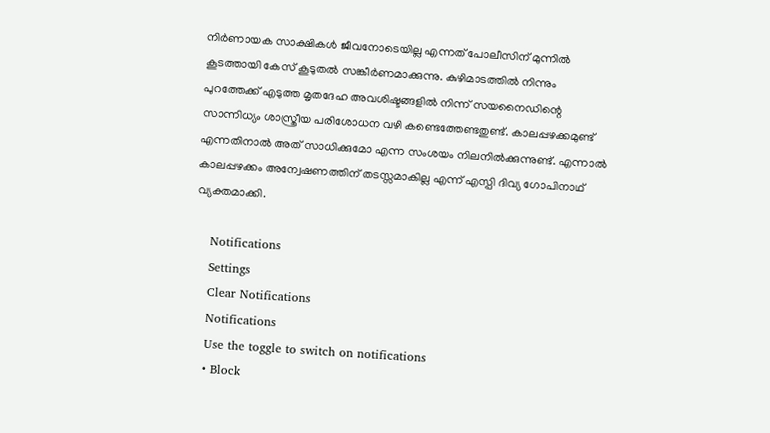നിര്‍ണായക സാക്ഷികള്‍ ജീവനോടെയില്ല എന്നത് പോലീസിന് മുന്നില്‍ കൂടത്തായി കേസ് കൂടുതല്‍ സങ്കീര്‍ണമാക്കുന്നു. കുഴിമാടത്തില്‍ നിന്നും പുറത്തേക്ക് എടുത്ത മൃതദേഹ അവശിഷ്ടങ്ങളില്‍ നിന്ന് സയനൈഡിന്റെ സാന്നിധ്യം ശാസ്ത്രീയ പരിശോധന വഴി കണ്ടെത്തേണ്ടതുണ്ട്. കാലപ്പഴക്കമുണ്ട് എന്നതിനാല്‍ അത് സാധിക്കുമോ എന്ന സംശയം നിലനില്‍ക്കുന്നുണ്ട്. എന്നാല്‍ കാലപ്പഴക്കം അന്വേഷണത്തിന് തടസ്സമാകില്ല എന്ന് എസ്പി ദിവ്യ ഗോപിനാഥ് വ്യക്തമാക്കി.

    Notifications
    Settings
    Clear Notifications
    Notifications
    Use the toggle to switch on notifications
    • Block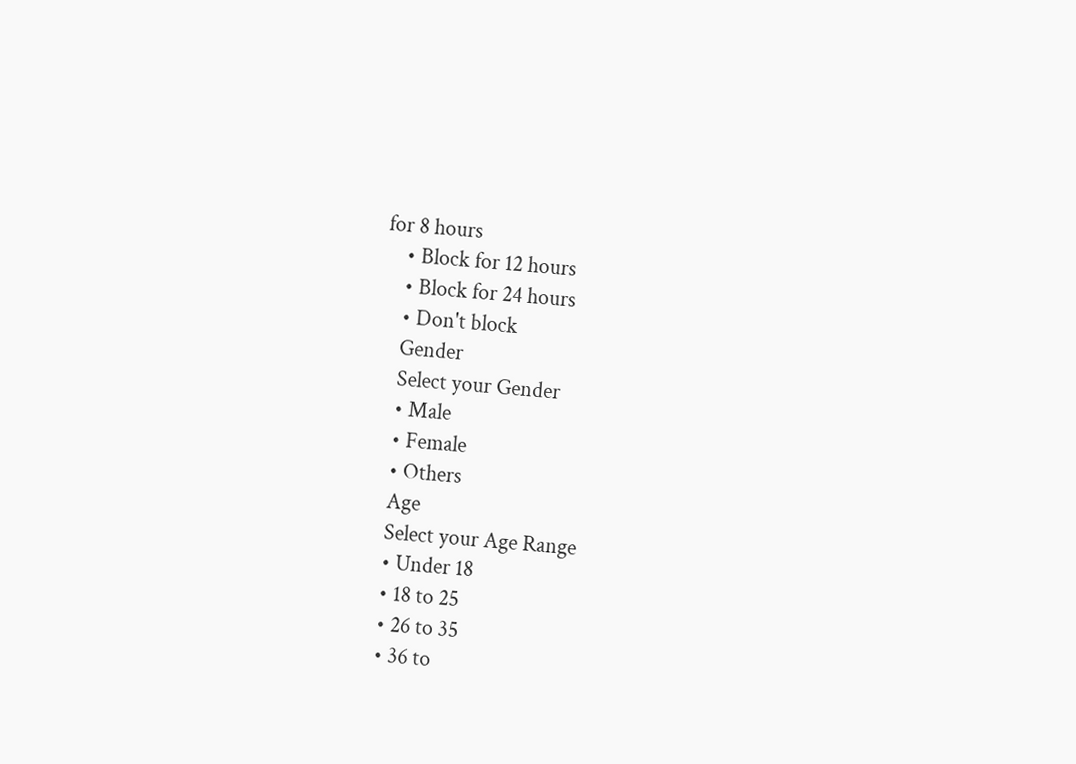for 8 hours
    • Block for 12 hours
    • Block for 24 hours
    • Don't block
    Gender
    Select your Gender
    • Male
    • Female
    • Others
    Age
    Select your Age Range
    • Under 18
    • 18 to 25
    • 26 to 35
    • 36 to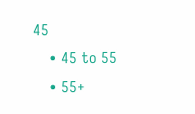45
    • 45 to 55
    • 55+